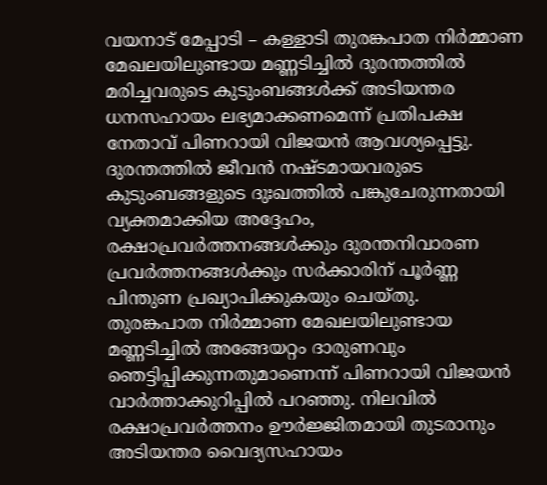വയനാട് മേപ്പാടി – കള്ളാടി തുരങ്കപാത നിർമ്മാണ മേഖലയിലുണ്ടായ മണ്ണടിച്ചിൽ ദുരന്തത്തിൽ മരിച്ചവരുടെ കുടുംബങ്ങൾക്ക് അടിയന്തര ധനസഹായം ലഭ്യമാക്കണമെന്ന് പ്രതിപക്ഷ നേതാവ് പിണറായി വിജയൻ ആവശ്യപ്പെട്ടു. ദുരന്തത്തിൽ ജീവൻ നഷ്ടമായവരുടെ കുടുംബങ്ങളുടെ ദുഃഖത്തിൽ പങ്കുചേരുന്നതായി വ്യക്തമാക്കിയ അദ്ദേഹം, രക്ഷാപ്രവർത്തനങ്ങൾക്കും ദുരന്തനിവാരണ പ്രവർത്തനങ്ങൾക്കും സർക്കാരിന് പൂർണ്ണ പിന്തുണ പ്രഖ്യാപിക്കുകയും ചെയ്തു.
തുരങ്കപാത നിർമ്മാണ മേഖലയിലുണ്ടായ മണ്ണടിച്ചിൽ അങ്ങേയറ്റം ദാരുണവും ഞെട്ടിപ്പിക്കുന്നതുമാണെന്ന് പിണറായി വിജയൻ വാർത്താക്കുറിപ്പിൽ പറഞ്ഞു. നിലവിൽ രക്ഷാപ്രവർത്തനം ഊർജ്ജിതമായി തുടരാനും അടിയന്തര വൈദ്യസഹായം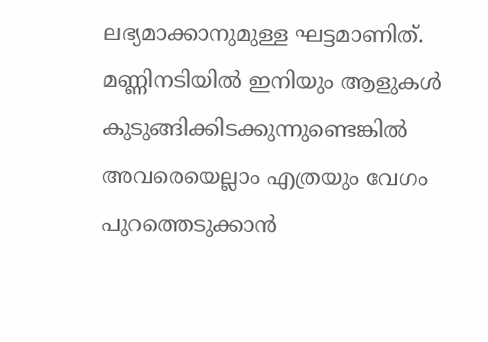ലഭ്യമാക്കാനുമുള്ള ഘട്ടമാണിത്. മണ്ണിനടിയിൽ ഇനിയും ആളുകൾ കുടുങ്ങിക്കിടക്കുന്നുണ്ടെങ്കിൽ അവരെയെല്ലാം എത്രയും വേഗം പുറത്തെടുക്കാൻ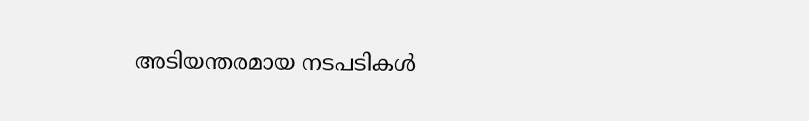അടിയന്തരമായ നടപടികൾ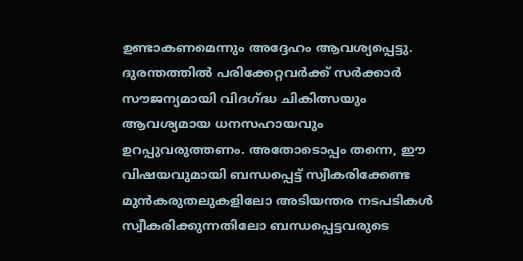ഉണ്ടാകണമെന്നും അദ്ദേഹം ആവശ്യപ്പെട്ടു.
ദുരന്തത്തിൽ പരിക്കേറ്റവർക്ക് സർക്കാർ സൗജന്യമായി വിദഗ്ദ്ധ ചികിത്സയും ആവശ്യമായ ധനസഹായവും ഉറപ്പുവരുത്തണം. അതോടൊപ്പം തന്നെ, ഈ വിഷയവുമായി ബന്ധപ്പെട്ട് സ്വീകരിക്കേണ്ട മുൻകരുതലുകളിലോ അടിയന്തര നടപടികൾ സ്വീകരിക്കുന്നതിലോ ബന്ധപ്പെട്ടവരുടെ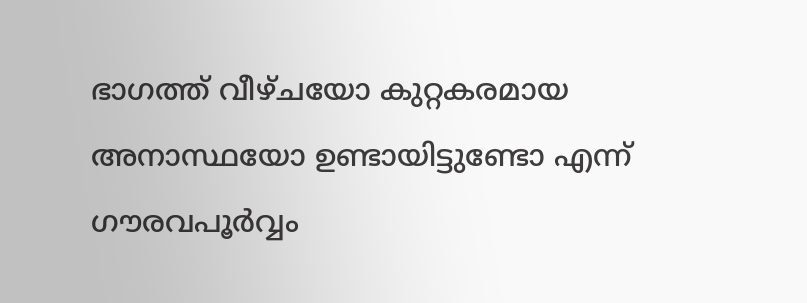ഭാഗത്ത് വീഴ്ചയോ കുറ്റകരമായ അനാസ്ഥയോ ഉണ്ടായിട്ടുണ്ടോ എന്ന് ഗൗരവപൂർവ്വം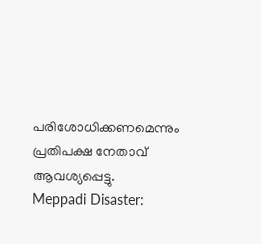പരിശോധിക്കണമെന്നും പ്രതിപക്ഷ നേതാവ് ആവശ്യപ്പെട്ടു.
Meppadi Disaster: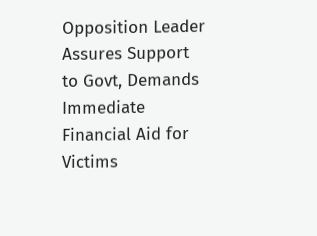Opposition Leader Assures Support to Govt, Demands Immediate Financial Aid for Victims